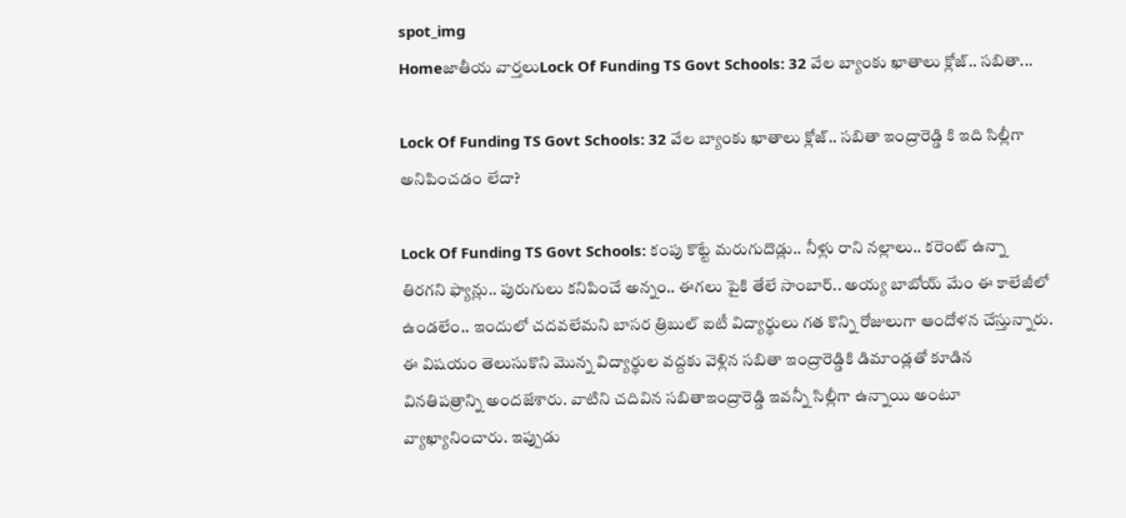spot_img
Homeజాతీయ వార్తలుLock Of Funding TS Govt Schools: 32 వేల బ్యాంకు ఖాతాలు క్లోజ్.. సబితా...

Lock Of Funding TS Govt Schools: 32 వేల బ్యాంకు ఖాతాలు క్లోజ్.. సబితా ఇంద్రారెడ్డి కి ఇది సిల్లీగా అనిపించడం లేదా?

Lock Of Funding TS Govt Schools: కంపు కొట్టే మరుగుదొడ్లు.. నీళ్లు రాని నల్లాలు.. కరెంట్ ఉన్నా తిరగని ఫ్యాన్లు.. పురుగులు కనిపించే అన్నం.. ఈగలు పైకి తేలే సాంబార్.. అయ్య బాబోయ్ మేం ఈ కాలేజీలో ఉండలేం.. ఇందులో చదవలేమని బాసర త్రిబుల్ ఐటీ విద్యార్థులు గత కొన్ని రోజులుగా ఆందోళన చేస్తున్నారు. ఈ విషయం తెలుసుకొని మొన్న విద్యార్థుల వద్దకు వెళ్లిన సబితా ఇంద్రారెడ్డికి డిమాండ్లతో కూడిన వినతిపత్రాన్ని అందజేశారు. వాటిని చదివిన సబితాఇంద్రారెడ్డి ఇవన్నీ సిల్లీగా ఉన్నాయి అంటూ వ్యాఖ్యానించారు. ఇప్పుడు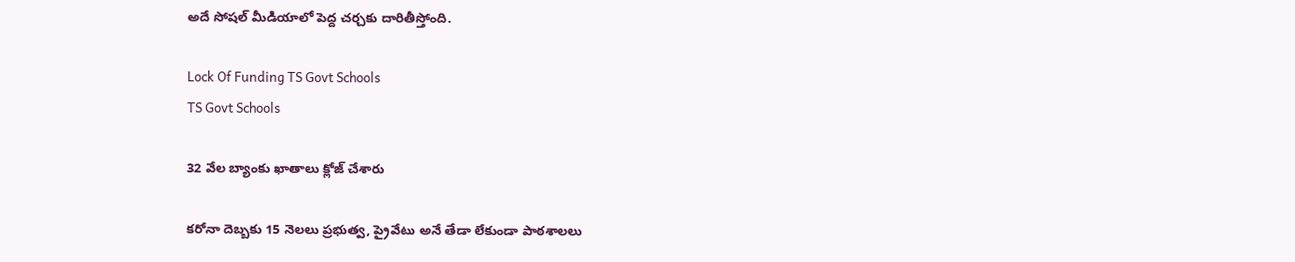అదే సోషల్ మీడియాలో పెద్ద చర్చకు దారితీస్తోంది.

Lock Of Funding TS Govt Schools
TS Govt Schools

32 వేల బ్యాంకు ఖాతాలు క్లోజ్ చేశారు

కరోనా దెబ్బకు 15 నెలలు ప్రభుత్వ, ప్రైవేటు అనే తేడా లేకుండా పాఠశాలలు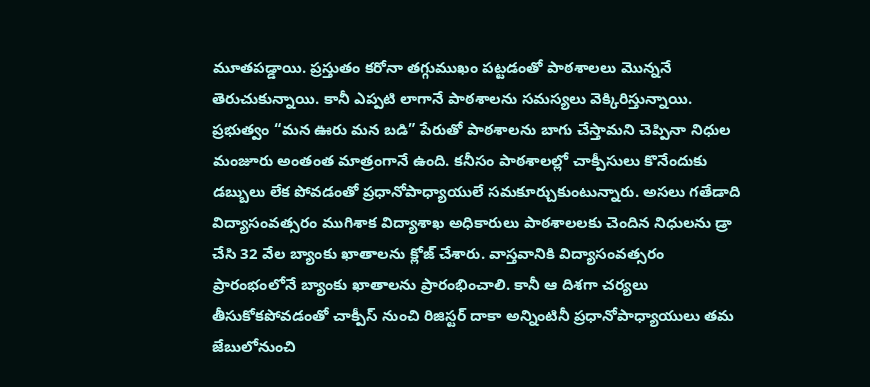మూతపడ్డాయి. ప్రస్తుతం కరోనా తగ్గుముఖం పట్టడంతో పాఠశాలలు మొన్ననే తెరుచుకున్నాయి. కానీ ఎప్పటి లాగానే పాఠశాలను సమస్యలు వెక్కిరిస్తున్నాయి. ప్రభుత్వం “మన ఊరు మన బడి” పేరుతో పాఠశాలను బాగు చేస్తామని చెప్పినా నిధుల మంజూరు అంతంత మాత్రంగానే ఉంది. కనీసం పాఠశాలల్లో చాక్పీసులు కొనేందుకు డబ్బులు లేక పోవడంతో ప్రధానోపాధ్యాయులే సమకూర్చుకుంటున్నారు. అసలు గతేడాది విద్యాసంవత్సరం ముగిశాక విద్యాశాఖ అధికారులు పాఠశాలలకు చెందిన నిధులను డ్రా చేసి 32 వేల బ్యాంకు ఖాతాలను క్లోజ్ చేశారు. వాస్తవానికి విద్యాసంవత్సరం ప్రారంభంలోనే బ్యాంకు ఖాతాలను ప్రారంభించాలి. కానీ ఆ దిశగా చర్యలు తీసుకోకపోవడంతో చాక్పీస్ నుంచి రిజిస్టర్ దాకా అన్నింటినీ ప్రధానోపాధ్యాయులు తమ జేబులోనుంచి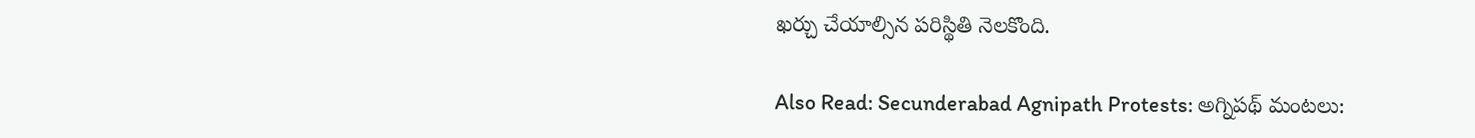ఖర్చు చేయాల్సిన పరిస్థితి నెలకొంది.

Also Read: Secunderabad Agnipath Protests: అగ్నిపథ్ మంటలు: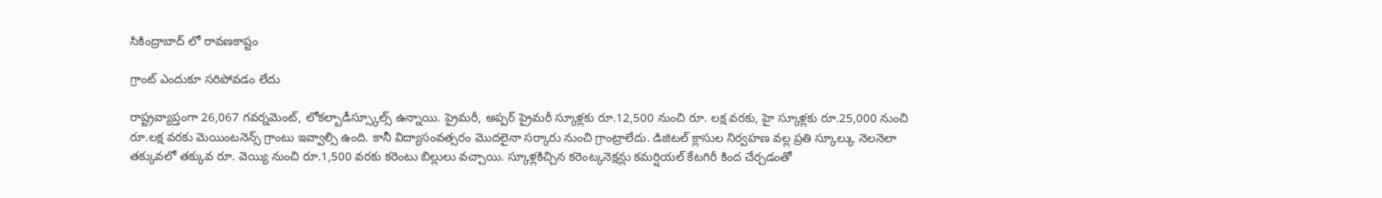సికింద్రాబాద్ లో రావణకాష్టం

గ్రాంట్ ఎందుకూ సరిపోవడం లేదు

రాష్ట్రవ్యాప్తంగా 26,067 గవర్నమెంట్, లోకల్బాడీస్స్కూల్స్ ఉన్నాయి. ప్రైమరీ, అప్పర్ ప్రైమరీ స్కూళ్లకు రూ.12,500 నుంచి రూ. లక్ష వరకు, హై స్కూళ్లకు రూ.25,000 నుంచి రూ.లక్ష వరకు మెయింటనెన్స్ గ్రాంటు ఇవ్వాల్సి ఉంది. కానీ విద్యాసంవత్సరం మొదలైనా సర్కారు నుంచి గ్రాంట్రాలేదు. డిజిటల్ క్లాసుల నిర్వహణ వల్ల ప్రతి స్కూల్కు నెలనెలా తక్కువలో తక్కువ రూ. వెయ్యి నుంచి రూ.1,500 వరకు కరెంటు బిల్లులు వచ్చాయి. స్కూళ్లకిచ్చిన కరెంట్కనెక్షన్లు కమర్షియల్ కేటగిరీ కింద చేర్చడంతో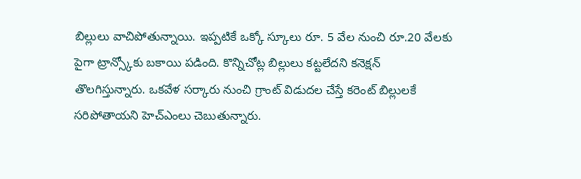బిల్లులు వాచిపోతున్నాయి. ఇప్పటికే ఒక్కో స్కూలు రూ. 5 వేల నుంచి రూ.20 వేలకు పైగా ట్రాన్స్కోకు బకాయి పడింది. కొన్నిచోట్ల బిల్లులు కట్టలేదని కనెక్షన్ తొలగిస్తున్నారు. ఒకవేళ సర్కారు నుంచి గ్రాంట్ విడుదల చేస్తే కరెంట్ బిల్లులకే సరిపోతాయని హెచ్ఎంలు చెబుతున్నారు.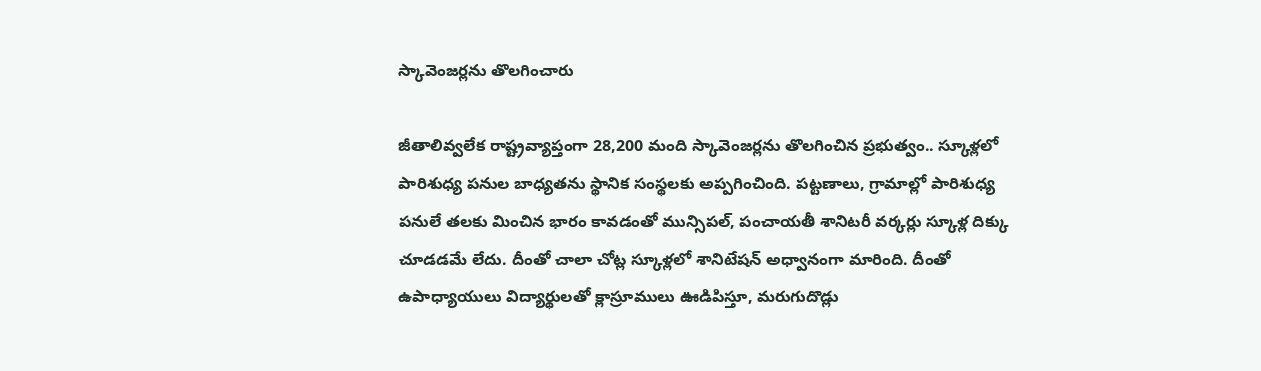స్కావెంజర్లను తొలగించారు

జీతాలివ్వలేక రాష్ట్రవ్యాప్తంగా 28,200 మంది స్కావెంజర్లను తొలగించిన ప్రభుత్వం.. స్కూళ్లలో పారిశుధ్య పనుల బాధ్యతను స్థానిక సంస్థలకు అప్పగించింది. పట్టణాలు, గ్రామాల్లో పారిశుధ్య పనులే తలకు మించిన భారం కావడంతో మున్సిపల్, పంచాయతీ శానిటరీ వర్కర్లు స్కూళ్ల దిక్కు చూడడమే లేదు. దీంతో చాలా చోట్ల స్కూళ్లలో శానిటేషన్ అధ్వానంగా మారింది. దీంతో ఉపాధ్యాయులు విద్యార్థులతో క్లాస్రూములు ఊడిపిస్తూ, మరుగుదొడ్లు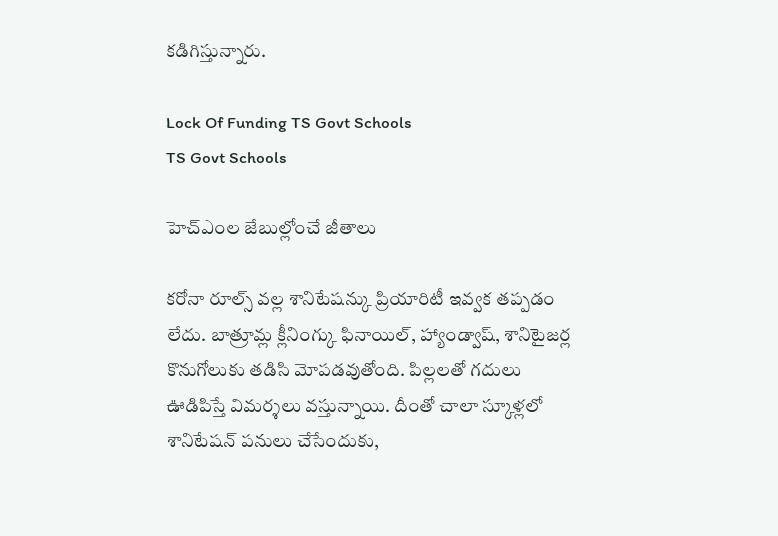కడిగిస్తున్నారు.

Lock Of Funding TS Govt Schools
TS Govt Schools

హెచ్ఎంల జేబుల్లోంచే జీతాలు

కరోనా రూల్స్ వల్ల శానిటేషన్కు ప్రియారిటీ ఇవ్వక తప్పడం లేదు. బాత్రూమ్ల క్లీనింగ్కు ఫినాయిల్, హ్యాండ్వాష్, శానిటైజర్ల కొనుగోలుకు తడిసి మోపడవుతోంది. పిల్లలతో గదులు ఊడిపిస్తే విమర్శలు వస్తున్నాయి. దీంతో చాలా స్కూళ్లలో శానిటేషన్ పనులు చేసేందుకు,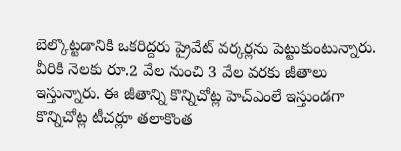బెల్కొట్టడానికి ఒకరిద్దరు ప్రైవేట్ వర్కర్లను పెట్టుకుంటున్నారు. వీరికి నెలకు రూ.2 వేల నుంచి 3 వేల వరకు జీతాలు ఇస్తున్నారు. ఈ జీతాన్ని కొన్నిచోట్ల హెచ్ఎంలే ఇస్తుండగా కొన్నిచోట్ల టీచర్లూ తలాకొంత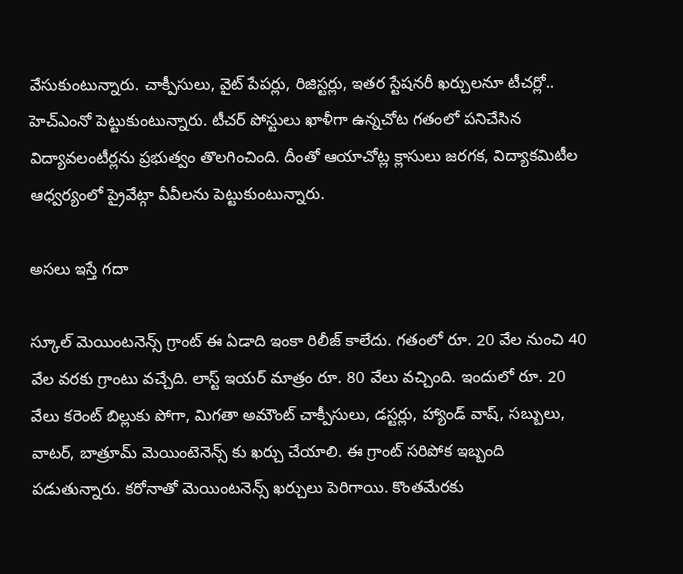వేసుకుంటున్నారు. చాక్పీసులు, వైట్ పేపర్లు, రిజిస్టర్లు, ఇతర స్టేషనరీ ఖర్చులనూ టీచర్లో.. హెచ్ఎంనో పెట్టుకుంటున్నారు. టీచర్ పోస్టులు ఖాళీగా ఉన్నచోట గతంలో పనిచేసిన విద్యావలంటీర్లను ప్రభుత్వం తొలగించింది. దీంతో ఆయాచోట్ల క్లాసులు జరగక, విద్యాకమిటీల ఆధ్వర్యంలో ప్రైవేట్గా వీవీలను పెట్టుకుంటున్నారు.

అసలు ఇస్తే గదా

స్కూల్ మెయింటనెన్స్ గ్రాంట్ ఈ ఏడాది ఇంకా రిలీజ్ కాలేదు. గతంలో రూ. 20 వేల నుంచి 40 వేల వరకు గ్రాంటు వచ్చేది. లాస్ట్ ఇయర్ మాత్రం రూ. 80 వేలు వచ్చింది. ఇందులో రూ. 20 వేలు కరెంట్ బిల్లుకు పోగా, మిగతా అమౌంట్ చాక్పీసులు, డస్టర్లు, హ్యాండ్ వాష్, సబ్బులు, వాటర్, బాత్రూమ్ మెయింటెనెన్స్ కు ఖర్చు చేయాలి. ఈ గ్రాంట్ సరిపోక ఇబ్బంది పడుతున్నారు. కరోనాతో మెయింటనెన్స్ ఖర్చులు పెరిగాయి. కొంతమేరకు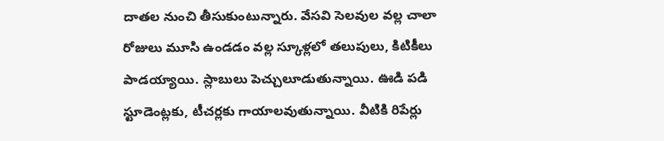దాతల నుంచి తీసుకుంటున్నారు. వేసవి సెలవుల వల్ల చాలా రోజులు మూసి ఉండడం వల్ల స్కూళ్లలో తలుపులు, కిటికీలు పాడయ్యాయి. స్లాబులు పెచ్చులూడుతున్నాయి. ఊడి పడి స్టూడెంట్లకు, టీచర్లకు గాయాలవుతున్నాయి. వీటికి రిపేర్లు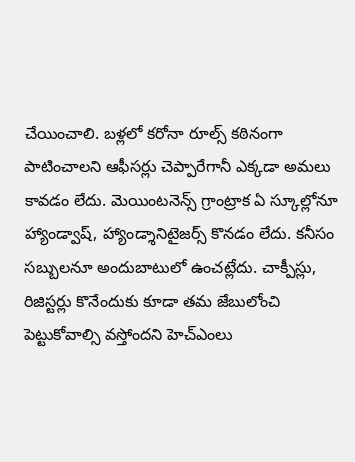చేయించాలి. బళ్లలో కరోనా రూల్స్ కఠినంగా పాటించాలని ఆఫీసర్లు చెప్పారేగానీ ఎక్కడా అమలు కావడం లేదు. మెయింటనెన్స్ గ్రాంట్రాక ఏ స్కూల్లోనూ హ్యాండ్వాష్, హ్యాండ్శానిటైజర్స్ కొనడం లేదు. కనీసం సబ్బులనూ అందుబాటులో ఉంచట్లేదు. చాక్పీస్లు, రిజిస్టర్లు కొనేందుకు కూడా తమ జేబులోంచి పెట్టుకోవాల్సి వస్తోందని హెచ్ఎంలు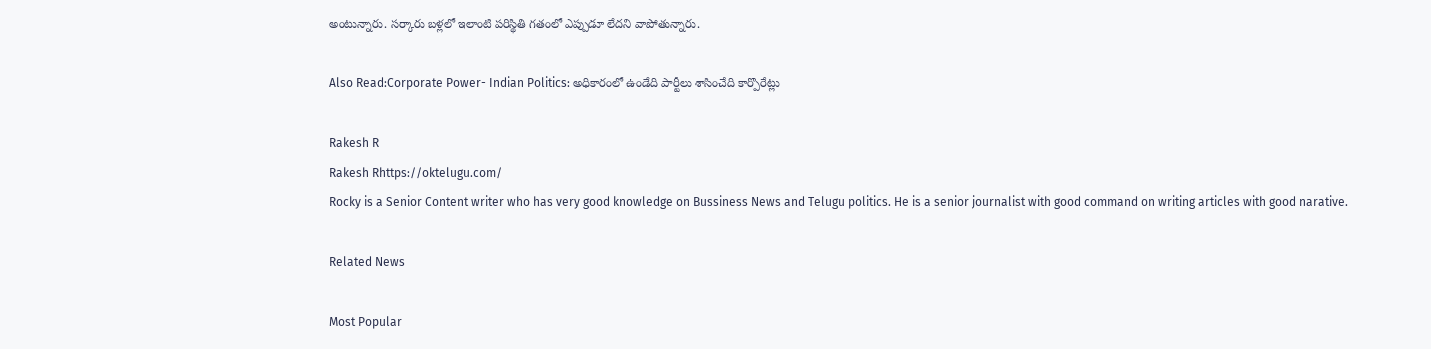అంటున్నారు. సర్కారు బళ్లలో ఇలాంటి పరిస్థితి గతంలో ఎప్పుడూ లేదని వాపోతున్నారు.

Also Read:Corporate Power- Indian Politics: అధికారంలో ఉండేది పార్టీలు శాసించేది కార్పొరేట్లు

Rakesh R
Rakesh Rhttps://oktelugu.com/
Rocky is a Senior Content writer who has very good knowledge on Bussiness News and Telugu politics. He is a senior journalist with good command on writing articles with good narative.

Related News

Most Popular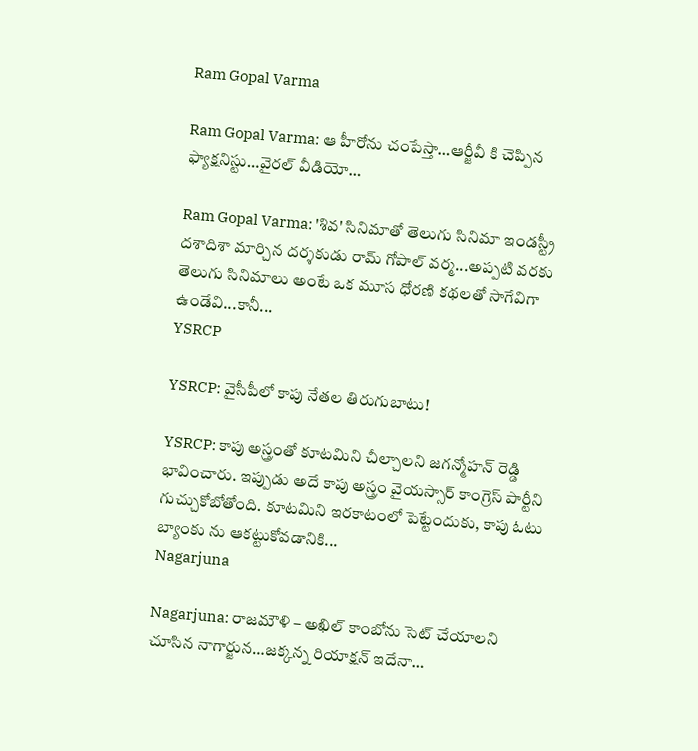Ram Gopal Varma

Ram Gopal Varma: ఆ హీరోను చంపేస్తా…ఆర్జీవీ కి చెప్పిన ఫ్యాక్షనిస్టు…వైరల్ వీడియో…

Ram Gopal Varma: 'శివ' సినిమాతో తెలుగు సినిమా ఇండస్ట్రీ దశాదిశా మార్చిన దర్శకుడు రామ్ గోపాల్ వర్మ...అప్పటి వరకు తెలుగు సినిమాలు అంటే ఒక మూస ధోరణి కథలతో సాగేవిగా ఉండేవి...కానీ...
YSRCP

YSRCP: వైసీపీలో కాపు నేతల తిరుగుబాటు!

YSRCP: కాపు అస్త్రంతో కూటమిని చీల్చాలని జగన్మోహన్ రెడ్డి భావించారు. ఇప్పుడు అదే కాపు అస్త్రం వైయస్సార్ కాంగ్రెస్ పార్టీని గుచ్చుకోబోతోంది. కూటమిని ఇరకాటంలో పెట్టేందుకు, కాపు ఓటు బ్యాంకు ను ఆకట్టుకోవడానికి...
Nagarjuna

Nagarjuna: రాజమౌళి – అఖిల్ కాంబోను సెట్ చేయాలని చూసిన నాగార్జున…జక్కన్న రియాక్షన్ ఇదేనా…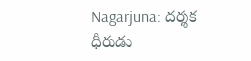Nagarjuna: దర్శక ధీరుడు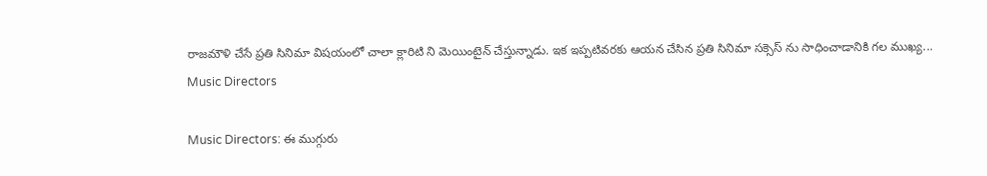రాజమౌళి చేసే ప్రతి సినిమా విషయంలో చాలా క్లారిటి ని మెయింటైన్ చేస్తున్నాడు. ఇక ఇప్పటివరకు ఆయన చేసిన ప్రతి సినిమా సక్సెస్ ను సాధించాడానికి గల ముఖ్య...
Music Directors

Music Directors: ఈ ముగ్గురు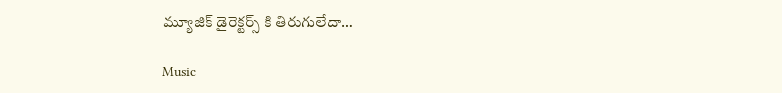మ్యూజిక్ డైరెక్టర్స్ కి తిరుగులేదా…

Music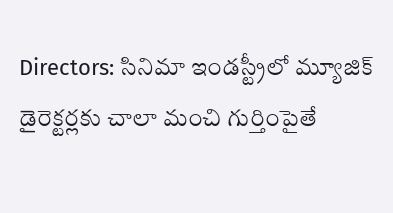Directors: సినిమా ఇండస్ట్రీలో మ్యూజిక్ డైరెక్టర్లకు చాలా మంచి గుర్తింపైతే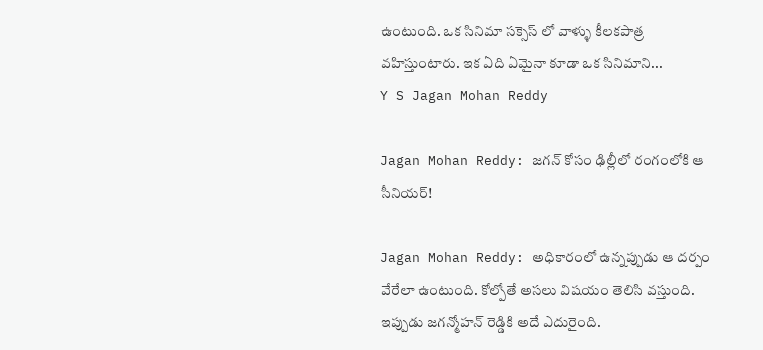ఉంటుంది. ఒక సినిమా సక్సెస్ లో వాళ్ళు కీలకపాత్ర వహిస్తుంటారు. ఇక ఏది ఏమైనా కూడా ఒక సినిమాని...
Y S Jagan Mohan Reddy

Jagan Mohan Reddy: జగన్ కోసం ఢిల్లీలో రంగంలోకి ఆ సీనియర్!

Jagan Mohan Reddy: అధికారంలో ఉన్నప్పుడు ఆ దర్పం వేరేలా ఉంటుంది. కోల్పోతే అసలు విషయం తెలిసి వస్తుంది. ఇప్పుడు జగన్మోహన్ రెడ్డికి అదే ఎదురైంది.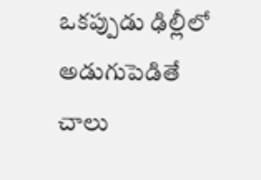ఒకప్పుడు ఢిల్లీలో అడుగుపెడితే చాలు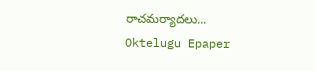రాచమర్యాదలు...
Oktelugu Epaper